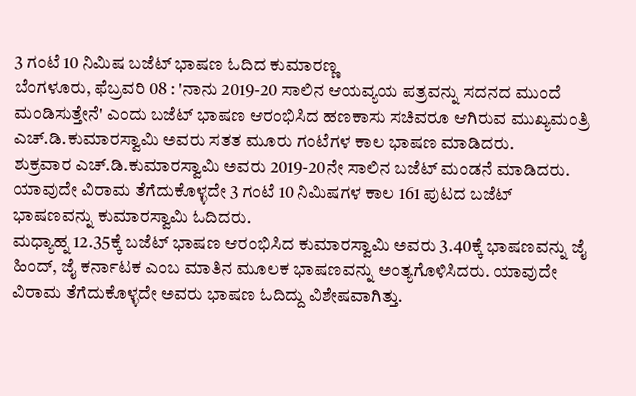3 ಗಂಟೆ 10 ನಿಮಿಷ ಬಜೆಟ್ ಭಾಷಣ ಓದಿದ ಕುಮಾರಣ್ಣ
ಬೆಂಗಳೂರು, ಫೆಬ್ರವರಿ 08 : 'ನಾನು 2019-20 ಸಾಲಿನ ಆಯವ್ಯಯ ಪತ್ರವನ್ನು ಸದನದ ಮುಂದೆ ಮಂಡಿಸುತ್ತೇನೆ' ಎಂದು ಬಜೆಟ್ ಭಾಷಣ ಆರಂಭಿಸಿದ ಹಣಕಾಸು ಸಚಿವರೂ ಆಗಿರುವ ಮುಖ್ಯಮಂತ್ರಿ ಎಚ್.ಡಿ.ಕುಮಾರಸ್ವಾಮಿ ಅವರು ಸತತ ಮೂರು ಗಂಟೆಗಳ ಕಾಲ ಭಾಷಣ ಮಾಡಿದರು.
ಶುಕ್ರವಾರ ಎಚ್.ಡಿ.ಕುಮಾರಸ್ವಾಮಿ ಅವರು 2019-20ನೇ ಸಾಲಿನ ಬಜೆಟ್ ಮಂಡನೆ ಮಾಡಿದರು. ಯಾವುದೇ ವಿರಾಮ ತೆಗೆದುಕೊಳ್ಳದೇ 3 ಗಂಟೆ 10 ನಿಮಿಷಗಳ ಕಾಲ 161 ಪುಟದ ಬಜೆಟ್ ಭಾಷಣವನ್ನು ಕುಮಾರಸ್ವಾಮಿ ಓದಿದರು.
ಮಧ್ಯಾಹ್ನ 12.35ಕ್ಕೆ ಬಜೆಟ್ ಭಾಷಣ ಆರಂಭಿಸಿದ ಕುಮಾರಸ್ವಾಮಿ ಅವರು 3.40ಕ್ಕೆ ಭಾಷಣವನ್ನು ಜೈ ಹಿಂದ್, ಜೈ ಕರ್ನಾಟಕ ಎಂಬ ಮಾತಿನ ಮೂಲಕ ಭಾಷಣವನ್ನು ಅಂತ್ಯಗೊಳಿಸಿದರು. ಯಾವುದೇ ವಿರಾಮ ತೆಗೆದುಕೊಳ್ಳದೇ ಅವರು ಭಾಷಣ ಓದಿದ್ದು ವಿಶೇಷವಾಗಿತ್ತು.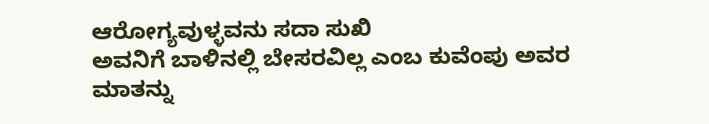ಆರೋಗ್ಯವುಳ್ಳವನು ಸದಾ ಸುಖಿ
ಅವನಿಗೆ ಬಾಳಿನಲ್ಲಿ ಬೇಸರವಿಲ್ಲ ಎಂಬ ಕುವೆಂಪು ಅವರ ಮಾತನ್ನು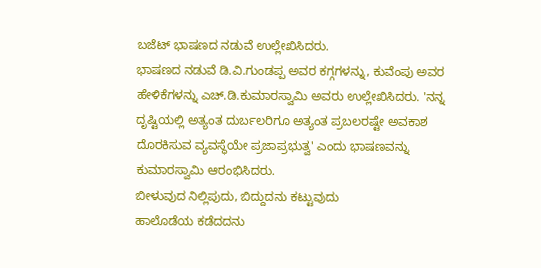ಬಜೆಟ್ ಭಾಷಣದ ನಡುವೆ ಉಲ್ಲೇಖಿಸಿದರು.
ಭಾಷಣದ ನಡುವೆ ಡಿ.ವಿ.ಗುಂಡಪ್ಪ ಅವರ ಕಗ್ಗಗಳನ್ನು, ಕುವೆಂಪು ಅವರ ಹೇಳಿಕೆಗಳನ್ನು ಎಚ್.ಡಿ.ಕುಮಾರಸ್ವಾಮಿ ಅವರು ಉಲ್ಲೇಖಿಸಿದರು. 'ನನ್ನ ದೃಷ್ಟಿಯಲ್ಲಿ ಅತ್ಯಂತ ದುರ್ಬಲರಿಗೂ ಅತ್ಯಂತ ಪ್ರಬಲರಷ್ಟೇ ಅವಕಾಶ ದೊರಕಿಸುವ ವ್ಯವಸ್ಥೆಯೇ ಪ್ರಜಾಪ್ರಭುತ್ವ' ಎಂದು ಭಾಷಣವನ್ನು ಕುಮಾರಸ್ವಾಮಿ ಆರಂಭಿಸಿದರು.
ಬೀಳುವುದ ನಿಲ್ಲಿಪುದು, ಬಿದ್ದುದನು ಕಟ್ಟುವುದು
ಹಾಲೊಡೆಯ ಕಡೆದದನು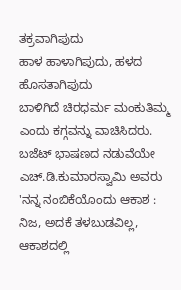ತಕ್ರವಾಗಿಪುದು
ಹಾಳ ಹಾಳಾಗಿಪುದು, ಹಳದ ಹೊಸತಾಗಿಪುದು
ಬಾಳಿಗಿದೆ ಚಿರಧರ್ಮ ಮಂಕುತಿಮ್ಮ ಎಂದು ಕಗ್ಗವನ್ನು ವಾಚಿಸಿದರು.
ಬಜೆಟ್ ಭಾಷಣದ ನಡುವೆಯೇ ಎಚ್.ಡಿ.ಕುಮಾರಸ್ವಾಮಿ ಅವರು 'ನನ್ನ ನಂಬಿಕೆಯೊಂದು ಆಕಾಶ : ನಿಜ, ಅದಕೆ ತಳಬುಡವಿಲ್ಲ, ಆಕಾಶದಲ್ಲಿ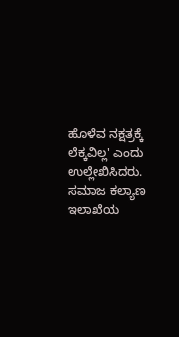ಹೊಳೆವ ನಕ್ಷತ್ರಕ್ಕೆ ಲೆಕ್ಕವಿಲ್ಲ' ಎಂದು ಉಲ್ಲೇಖಿಸಿದರು.
ಸಮಾಜ ಕಲ್ಯಾಣ ಇಲಾಖೆಯ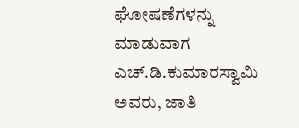ಘೋಷಣೆಗಳನ್ನು ಮಾಡುವಾಗ ಎಚ್.ಡಿ.ಕುಮಾರಸ್ವಾಮಿ ಅವರು, ಜಾತಿ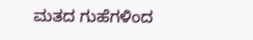ಮತದ ಗುಹೆಗಳಿಂದ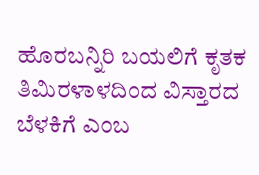ಹೊರಬನ್ನಿರಿ ಬಯಲಿಗೆ ಕೃತಕ ತಿಮಿರಳಾಳದಿಂದ ವಿಸ್ತಾರದ ಬೆಳಕಿಗೆ ಎಂಬ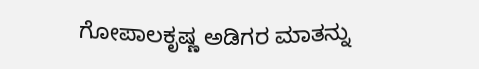ಗೋಪಾಲಕೃಷ್ಣ ಅಡಿಗರ ಮಾತನ್ನು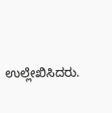ಉಲ್ಲೇಖಿಸಿದರು.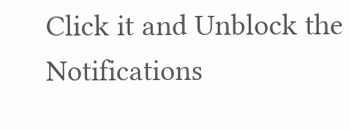Click it and Unblock the Notifications